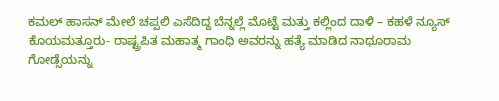ಕಮಲ್ ಹಾಸನ್ ಮೇಲೆ ಚಪ್ಪಲಿ ಎಸೆದಿದ್ದ ಬೆನ್ನಲ್ಲೆ ಮೊಟ್ಟೆ ಮತ್ತು ಕಲ್ಲಿಂದ ದಾಳಿ – ಕಹಳೆ ನ್ಯೂಸ್
ಕೊಯಮತ್ತೂರು- ರಾಷ್ಟ್ರಪಿತ ಮಹಾತ್ಮ ಗಾಂಧಿ ಅವರನ್ನು ಹತ್ಯೆ ಮಾಡಿದ ನಾಥೂರಾಮ ಗೋಡ್ಸೆಯನ್ನು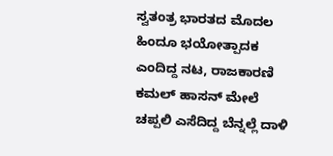ಸ್ವತಂತ್ರ ಭಾರತದ ಮೊದಲ ಹಿಂದೂ ಭಯೋತ್ಪಾದಕ ಎಂದಿದ್ದ ನಟ, ರಾಜಕಾರಣಿ ಕಮಲ್ ಹಾಸನ್ ಮೇಲೆ ಚಪ್ಪಲಿ ಎಸೆದಿದ್ದ ಬೆನ್ನಲ್ಲೆ ದಾಳಿ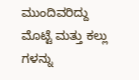ಮುಂದಿವರಿದ್ದು ಮೊಟ್ಟೆ ಮತ್ತು ಕಲ್ಲು ಗಳನ್ನು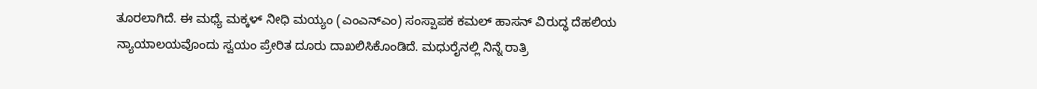ತೂರಲಾಗಿದೆ. ಈ ಮಧ್ಯೆ ಮಕ್ಕಳ್ ನೀಧಿ ಮಯ್ಯಂ (ಎಂಎನ್ಎಂ) ಸಂಸ್ಪಾಪಕ ಕಮಲ್ ಹಾಸನ್ ವಿರುದ್ಧ ದೆಹಲಿಯ ನ್ಯಾಯಾಲಯವೊಂದು ಸ್ವಯಂ ಪ್ರೇರಿತ ದೂರು ದಾಖಲಿಸಿಕೊಂಡಿದೆ. ಮಧುರೈನಲ್ಲಿ ನಿನ್ನೆ ರಾತ್ರಿ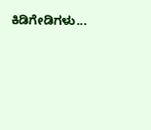ಕಿಡಿಗೇಡಿಗಳು...